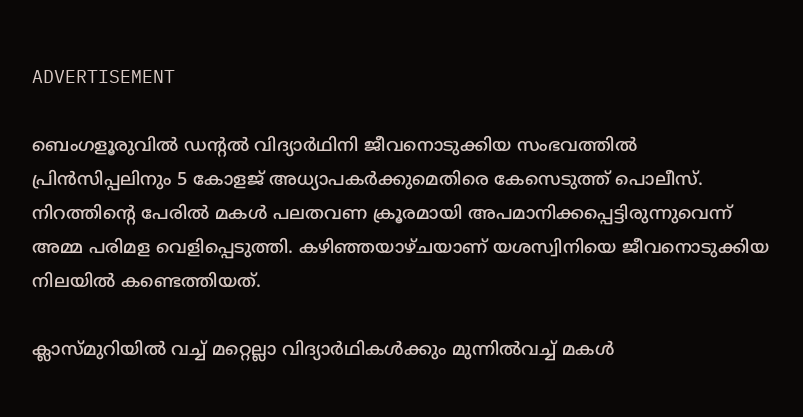ADVERTISEMENT

ബെംഗളൂരുവില്‍ ഡന്റല്‍ വിദ്യാര്‍ഥിനി ജീവനൊടുക്കിയ സംഭവത്തില്‍ പ്രിന്‍സിപ്പലിനും 5 കോളജ് അധ്യാപകര്‍ക്കുമെതിരെ കേസെടുത്ത് പൊലീസ്. നിറത്തിന്റെ പേരില്‍ മകള്‍ പലതവണ ക്രൂരമായി അപമാനിക്കപ്പെട്ടിരുന്നുവെന്ന് അമ്മ പരിമള വെളിപ്പെടുത്തി. കഴിഞ്ഞയാഴ്ചയാണ് യശസ്വിനിയെ ജീവനൊടുക്കിയ നിലയില്‍ കണ്ടെത്തിയത്.

ക്ലാസ്മുറിയില്‍ വച്ച് മറ്റെല്ലാ വിദ്യാര്‍ഥികള്‍ക്കും മുന്നില്‍വച്ച് മകള്‍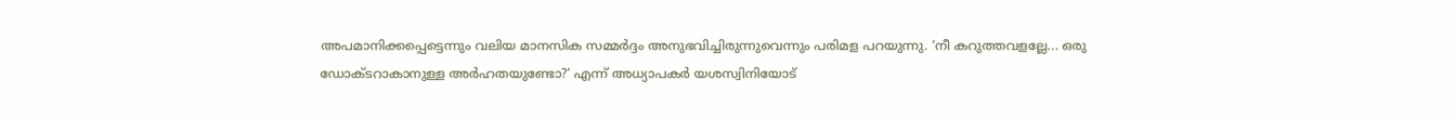അപമാനിക്കപ്പെട്ടെന്നും വലിയ മാനസിക സമ്മര്‍ദ്ദം അനുഭവിച്ചിരുന്നുവെന്നും പരിമള പറയുന്നു. ‘നീ കറുത്തവളല്ലേ... ഒരു ഡോക്ടറാകാനുള്ള അര്‍ഹതയുണ്ടോ?’ എന്ന് അധ്യാപകര്‍ യശസ്വിനിയോട്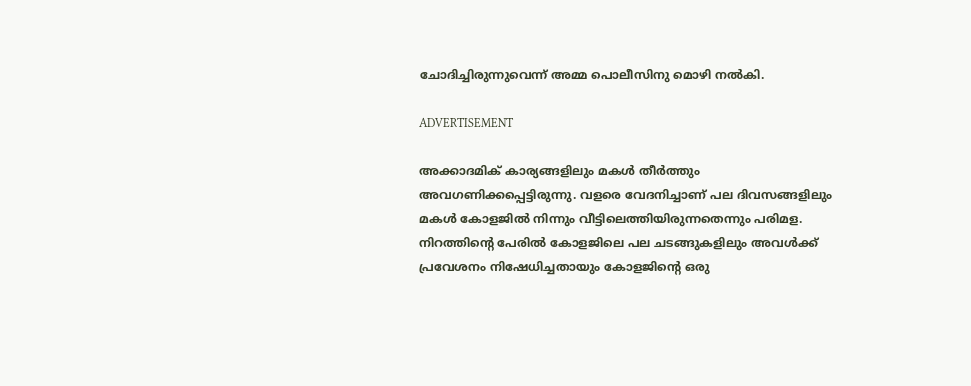ചോദിച്ചിരുന്നുവെന്ന് അമ്മ പൊലീസിനു മൊഴി നല്‍കി.

ADVERTISEMENT

അക്കാദമിക് കാര്യങ്ങളിലും മകള്‍ തീര്‍ത്തും അവഗണിക്കപ്പെട്ടിരുന്നു. വളരെ വേദനിച്ചാണ് പല ദിവസങ്ങളിലും മകള്‍ കോളജില്‍ നിന്നും വീട്ടിലെത്തിയിരുന്നതെന്നും പരിമള. നിറത്തിന്റെ പേരില്‍ കോളജിലെ പല ചടങ്ങുകളിലും അവള്‍ക്ക് പ്രവേശനം നിഷേധിച്ചതായും കോളജിന്റെ ഒരു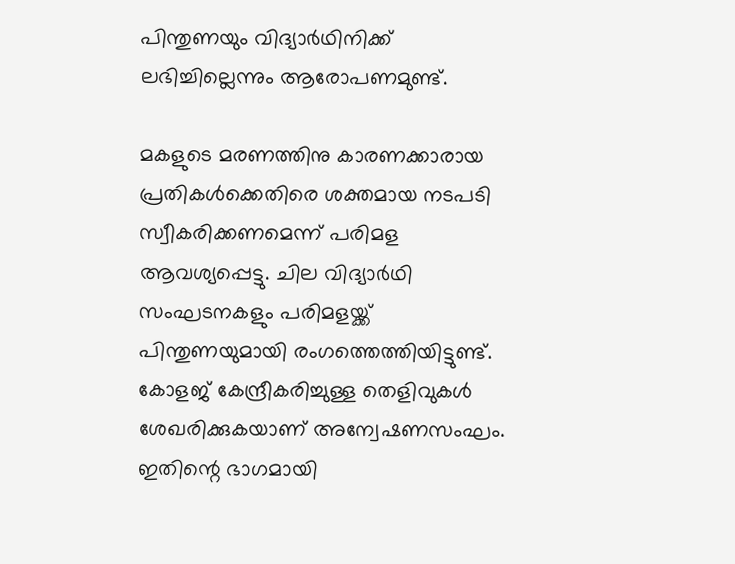പിന്തുണയും വിദ്യാര്‍ഥിനിക്ക് ലഭിച്ചില്ലെന്നും ആരോപണമുണ്ട്.

മകളുടെ മരണത്തിനു കാരണക്കാരായ പ്രതികള്‍ക്കെതിരെ ശക്തമായ നടപടി സ്വീകരിക്കണമെന്ന് പരിമള ആവശ്യപ്പെട്ടു. ചില വിദ്യാര്‍ഥി സംഘടനകളും പരിമളയ്ക്ക് പിന്തുണയുമായി രംഗത്തെത്തിയിട്ടുണ്ട്. കോളജ് കേന്ദ്രീകരിച്ചുള്ള തെളിവുകള്‍ ശേഖരിക്കുകയാണ് അന്വേഷണസംഘം. ഇതിന്റെ ഭാഗമായി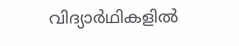വിദ്യാര്‍ഥികളില്‍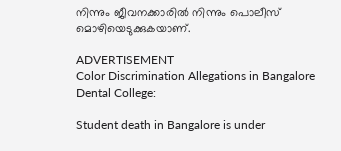നിന്നും ജീവനക്കാരില്‍ നിന്നും പൊലീസ് മൊഴിയെടുക്കുകയാണ്.

ADVERTISEMENT
Color Discrimination Allegations in Bangalore Dental College:

Student death in Bangalore is under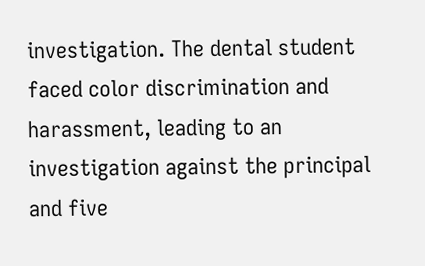investigation. The dental student faced color discrimination and harassment, leading to an investigation against the principal and five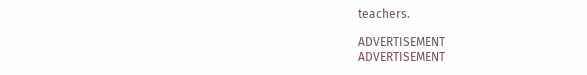teachers.

ADVERTISEMENT
ADVERTISEMENT